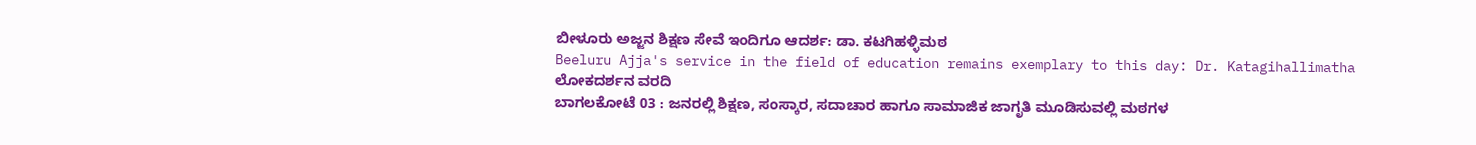ಬೀಳೂರು ಅಜ್ಜನ ಶಿಕ್ಷಣ ಸೇವೆ ಇಂದಿಗೂ ಆದರ್ಶ: ಡಾ. ಕಟಗಿಹಳ್ಳಿಮಠ
Beeluru Ajja's service in the field of education remains exemplary to this day: Dr. Katagihallimatha
ಲೋಕದರ್ಶನ ವರದಿ
ಬಾಗಲಕೋಟೆ 03 : ಜನರಲ್ಲಿ ಶಿಕ್ಷಣ, ಸಂಸ್ಕಾರ, ಸದಾಚಾರ ಹಾಗೂ ಸಾಮಾಜಿಕ ಜಾಗೃತಿ ಮೂಡಿಸುವಲ್ಲಿ ಮಠಗಳ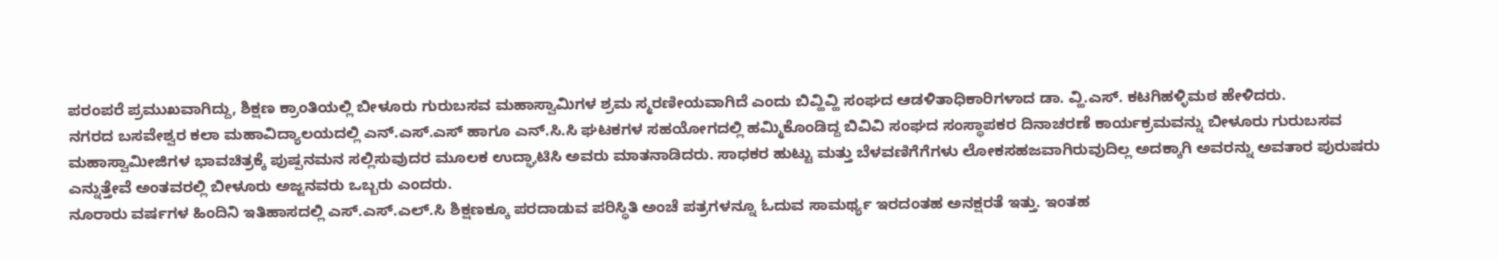ಪರಂಪರೆ ಪ್ರಮುಖವಾಗಿದ್ದು, ಶಿಕ್ಷಣ ಕ್ರಾಂತಿಯಲ್ಲಿ ಬೀಳೂರು ಗುರುಬಸವ ಮಹಾಸ್ವಾಮಿಗಳ ಶ್ರಮ ಸ್ಮರಣೀಯವಾಗಿದೆ ಎಂದು ಬಿವ್ಹಿವ್ಹಿ ಸಂಘದ ಆಡಳಿತಾಧಿಕಾರಿಗಳಾದ ಡಾ. ವ್ಹಿ.ಎಸ್. ಕಟಗಿಹಳ್ಳಿಮಠ ಹೇಳಿದರು.
ನಗರದ ಬಸವೇಶ್ವರ ಕಲಾ ಮಹಾವಿದ್ಯಾಲಯದಲ್ಲಿ ಎನ್.ಎಸ್.ಎಸ್ ಹಾಗೂ ಎನ್.ಸಿ.ಸಿ ಘಟಕಗಳ ಸಹಯೋಗದಲ್ಲಿ ಹಮ್ಮಿಕೊಂಡಿದ್ದ ಬಿವಿವಿ ಸಂಘದ ಸಂಸ್ಥಾಪಕರ ದಿನಾಚರಣೆ ಕಾರ್ಯಕ್ರಮವನ್ನು ಬೀಳೂರು ಗುರುಬಸವ ಮಹಾಸ್ವಾಮೀಜಿಗಳ ಭಾವಚಿತ್ರಕ್ಕೆ ಪುಷ್ಪನಮನ ಸಲ್ಲಿಸುವುದರ ಮೂಲಕ ಉದ್ಘಾಟಿಸಿ ಅವರು ಮಾತನಾಡಿದರು. ಸಾಧಕರ ಹುಟ್ಟು ಮತ್ತು ಬೆಳವಣಿಗೆಗೆಗಳು ಲೋಕಸಹಜವಾಗಿರುವುದಿಲ್ಲ ಅದಕ್ಕಾಗಿ ಅವರನ್ನು ಅವತಾರ ಪುರುಷರು ಎನ್ನುತ್ತೇವೆ ಅಂತವರಲ್ಲಿ ಬೀಳೂರು ಅಜ್ಜನವರು ಒಬ್ಬರು ಎಂದರು.
ನೂರಾರು ವರ್ಷಗಳ ಹಿಂದಿನಿ ಇತಿಹಾಸದಲ್ಲಿ ಎಸ್.ಎಸ್.ಎಲ್.ಸಿ ಶಿಕ್ಷಣಕ್ಕೂ ಪರದಾಡುವ ಪರಿಸ್ಥಿತಿ ಅಂಚೆ ಪತ್ರಗಳನ್ನೂ ಓದುವ ಸಾಮರ್ಥ್ಯ ಇರದಂತಹ ಅನಕ್ಷರತೆ ಇತ್ತು. ಇಂತಹ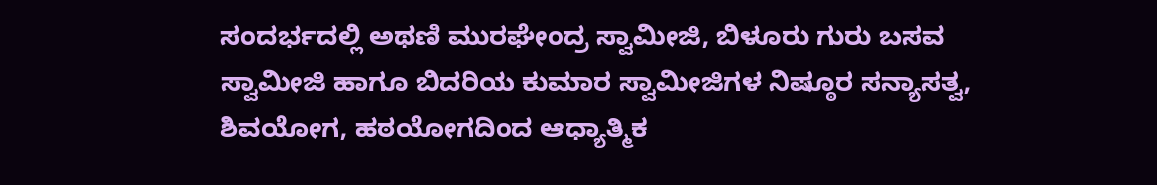ಸಂದರ್ಭದಲ್ಲಿ ಅಥಣಿ ಮುರಘೇಂದ್ರ ಸ್ವಾಮೀಜಿ, ಬಿಳೂರು ಗುರು ಬಸವ ಸ್ವಾಮೀಜಿ ಹಾಗೂ ಬಿದರಿಯ ಕುಮಾರ ಸ್ವಾಮೀಜಿಗಳ ನಿಷ್ಠೂರ ಸನ್ಯಾಸತ್ವ, ಶಿವಯೋಗ, ಹಠಯೋಗದಿಂದ ಆಧ್ಯಾತ್ಮಿಕ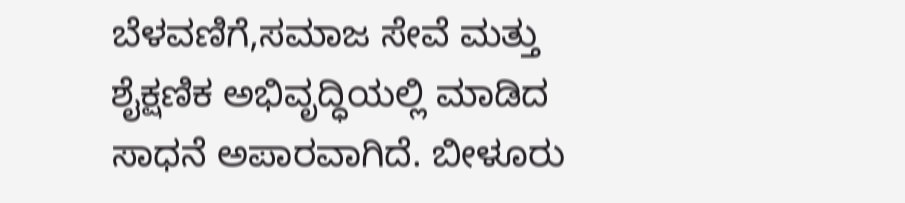ಬೆಳವಣಿಗೆ,ಸಮಾಜ ಸೇವೆ ಮತ್ತು ಶೈಕ್ಷಣಿಕ ಅಭಿವೃದ್ಧಿಯಲ್ಲಿ ಮಾಡಿದ ಸಾಧನೆ ಅಪಾರವಾಗಿದೆ. ಬೀಳೂರು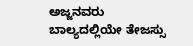ಅಜ್ಜನವರು ಬಾಲ್ಯದಲ್ಲಿಯೇ ತೇಜಸ್ಸು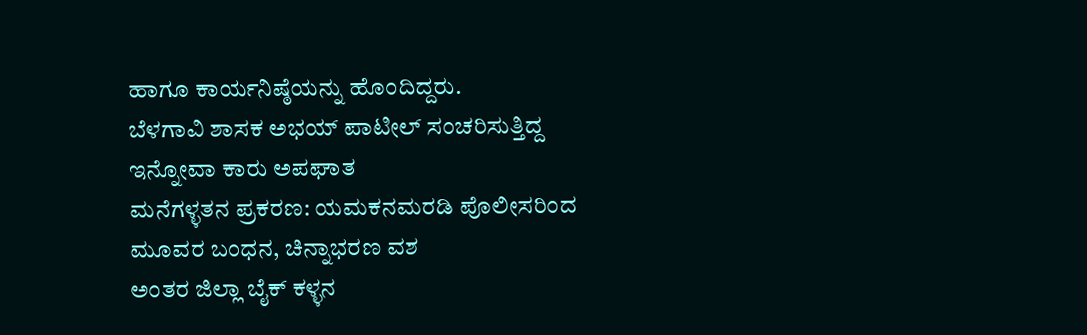ಹಾಗೂ ಕಾರ್ಯನಿಷ್ಠೆಯನ್ನು ಹೊಂದಿದ್ದರು.
ಬೆಳಗಾವಿ ಶಾಸಕ ಅಭಯ್ ಪಾಟೀಲ್ ಸಂಚರಿಸುತ್ತಿದ್ದ ಇನ್ನೋವಾ ಕಾರು ಅಪಘಾತ
ಮನೆಗಳ್ಳತನ ಪ್ರಕರಣ: ಯಮಕನಮರಡಿ ಪೊಲೀಸರಿಂದ ಮೂವರ ಬಂಧನ, ಚಿನ್ನಾಭರಣ ವಶ
ಅಂತರ ಜಿಲ್ಲಾ ಬೈಕ್ ಕಳ್ಳನ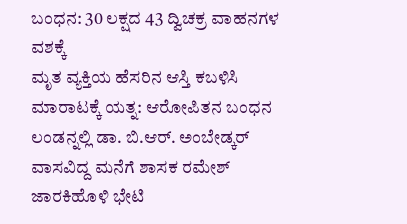ಬಂಧನ: 30 ಲಕ್ಷದ 43 ದ್ವಿಚಕ್ರ ವಾಹನಗಳ ವಶಕ್ಕೆ
ಮೃತ ವ್ಯಕ್ತಿಯ ಹೆಸರಿನ ಆಸ್ತಿ ಕಬಳಿಸಿ ಮಾರಾಟಕ್ಕೆ ಯತ್ನ: ಆರೋಪಿತನ ಬಂಧನ
ಲಂಡನ್ನಲ್ಲಿ ಡಾ. ಬಿ.ಆರ್. ಅಂಬೇಡ್ಕರ್ ವಾಸವಿದ್ದ ಮನೆಗೆ ಶಾಸಕ ರಮೇಶ್ ಜಾರಕಿಹೊಳಿ ಭೇಟಿ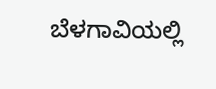ಬೆಳಗಾವಿಯಲ್ಲಿ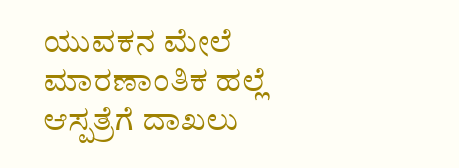ಯುವಕನ ಮೇಲೆ ಮಾರಣಾಂತಿಕ ಹಲ್ಲೆ ಆಸ್ಪತ್ರೆಗೆ ದಾಖಲು